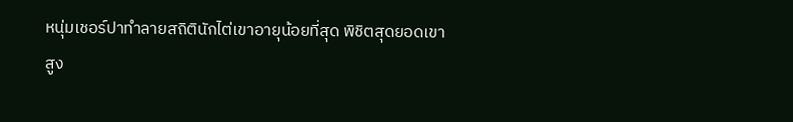หนุ่มเชอร์ปาทำลายสถิตินักไต่เขาอายุน้อยที่สุด พิชิตสุดยอดเขาสูง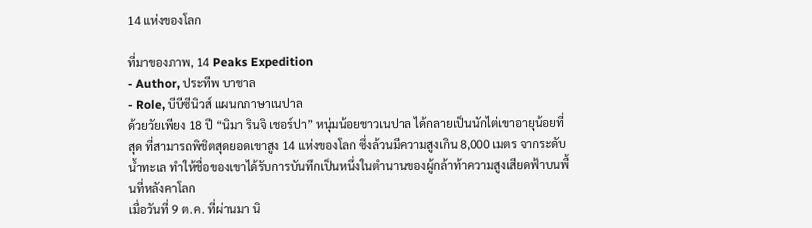14 แห่งของโลก

ที่มาของภาพ, 14 Peaks Expedition
- Author, ประทีพ บาชาล
- Role, บีบีซีนิวส์ แผนกภาษาเนปาล
ด้วยวัยเพียง 18 ปี “นิมา รินจิ เชอร์ปา” หนุ่มน้อยชาวเนปาล ได้กลายเป็นนักไต่เขาอายุน้อยที่สุด ที่สามารถพิชิตสุดยอดเขาสูง 14 แห่งของโลก ซึ่งล้วนมีความสูงเกิน 8,000 เมตร จากระดับน้ำทะเล ทำให้ชื่อของเขาได้รับการบันทึกเป็นหนึ่งในตำนานของผู้กล้าท้าความสูงเสียดฟ้าบนพื้นที่หลังคาโลก
เมื่อวันที่ 9 ต.ค. ที่ผ่านมา นิ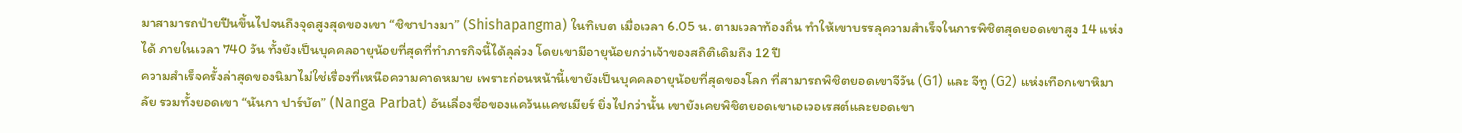มาสามารถป่ายปีนขึ้นไปจนถึงจุดสูงสุดของเขา “ชิชาปางมา” (Shishapangma) ในทิเบต เมื่อเวลา 6.05 น. ตามเวลาท้องถิ่น ทำให้เขาบรรลุความสำเร็จในการพิชิตสุดยอดเขาสูง 14 แห่งได้ ภายในเวลา 740 วัน ทั้งยังเป็นบุคคลอายุน้อยที่สุดที่ทำภารกิจนี้ได้ลุล่วง โดยเขามีอายุน้อยกว่าเจ้าของสถิติเดิมถึง 12 ปี
ความสำเร็จครั้งล่าสุดของนิมาไม่ใช่เรื่องที่เหนือความคาดหมาย เพราะก่อนหน้านี้เขายังเป็นบุคคลอายุน้อยที่สุดของโลก ที่สามารถพิชิตยอดเขาจีวัน (G1) และ จีทู (G2) แห่งเทือกเขาหิมาลัย รวมทั้งยอดเขา “นันกา ปาร์บัต” (Nanga Parbat) อันเลื่องชื่อของแคว้นแคชเมียร์ ยิ่งไปกว่านั้น เขายังเคยพิชิตยอดเขาเอเวอเรสต์และยอดเขา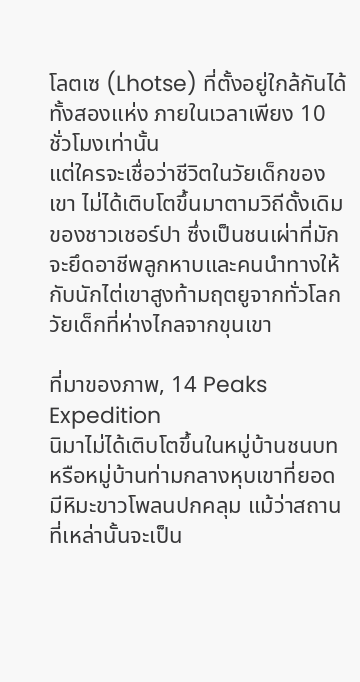โลตเซ (Lhotse) ที่ตั้งอยู่ใกล้กันได้ทั้งสองแห่ง ภายในเวลาเพียง 10 ชั่วโมงเท่านั้น
แต่ใครจะเชื่อว่าชีวิตในวัยเด็กของเขา ไม่ได้เติบโตขึ้นมาตามวิถีดั้งเดิมของชาวเชอร์ปา ซึ่งเป็นชนเผ่าที่มักจะยึดอาชีพลูกหาบและคนนำทางให้กับนักไต่เขาสูงท้ามฤตยูจากทั่วโลก
วัยเด็กที่ห่างไกลจากขุนเขา

ที่มาของภาพ, 14 Peaks Expedition
นิมาไม่ได้เติบโตขึ้นในหมู่บ้านชนบท หรือหมู่บ้านท่ามกลางหุบเขาที่ยอดมีหิมะขาวโพลนปกคลุม แม้ว่าสถานที่เหล่านั้นจะเป็น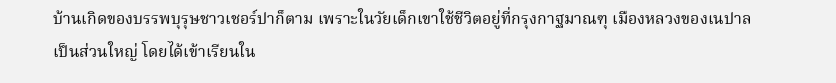บ้านเกิดของบรรพบุรุษชาวเชอร์ปาก็ตาม เพราะในวัยเด็กเขาใช้ชีวิตอยู่ที่กรุงกาฐมาณฑุ เมืองหลวงของเนปาลเป็นส่วนใหญ่ โดยได้เข้าเรียนใน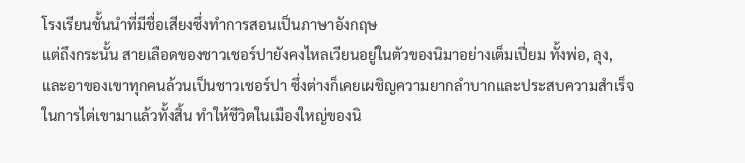โรงเรียนชั้นนำที่มีชื่อเสียงซึ่งทำการสอนเป็นภาษาอังกฤษ
แต่ถึงกระนั้น สายเลือดของชาวเชอร์ปายังคงไหลเวียนอยู่ในตัวของนิมาอย่างเต็มเปี่ยม ทั้งพ่อ, ลุง, และอาของเขาทุกคนล้วนเป็นชาวเชอร์ปา ซึ่งต่างก็เคยเผชิญความยากลำบากและประสบความสำเร็จในการไต่เขามาแล้วทั้งสิ้น ทำให้ชีวิตในเมืองใหญ่ของนิ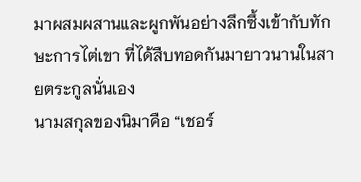มาผสมผสานและผูกพันอย่างลึกซึ้งเข้ากับทักษะการไต่เขา ที่ได้สืบทอดกันมายาวนานในสายตระกูลนั่นเอง
นามสกุลของนิมาคือ “เชอร์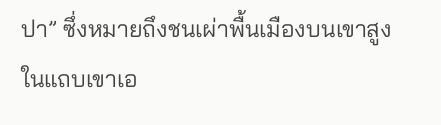ปา” ซึ่งหมายถึงชนเผ่าพื้นเมืองบนเขาสูงในแถบเขาเอ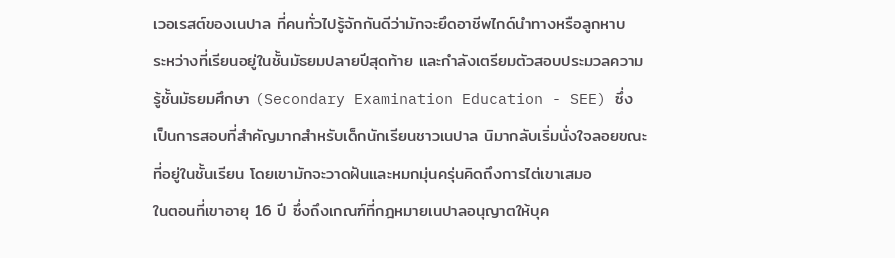เวอเรสต์ของเนปาล ที่คนทั่วไปรู้จักกันดีว่ามักจะยึดอาชีพไกด์นำทางหรือลูกหาบ
ระหว่างที่เรียนอยู่ในชั้นมัธยมปลายปีสุดท้าย และกำลังเตรียมตัวสอบประมวลความรู้ชั้นมัธยมศึกษา (Secondary Examination Education - SEE) ซึ่งเป็นการสอบที่สำคัญมากสำหรับเด็กนักเรียนชาวเนปาล นิมากลับเริ่มนั่งใจลอยขณะที่อยู่ในชั้นเรียน โดยเขามักจะวาดฝันและหมกมุ่นครุ่นคิดถึงการไต่เขาเสมอ
ในตอนที่เขาอายุ 16 ปี ซึ่งถึงเกณฑ์ที่กฎหมายเนปาลอนุญาตให้บุค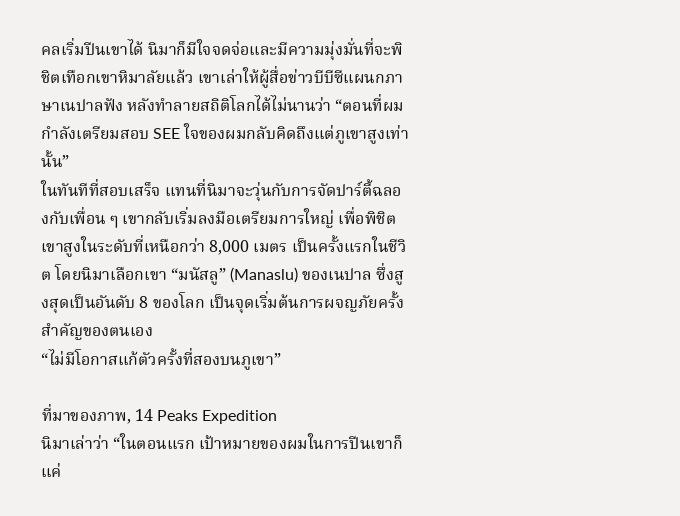คลเริ่มปีนเขาได้ นิมาก็มีใจจดจ่อและมีความมุ่งมั่นที่จะพิชิตเทือกเขาหิมาลัยแล้ว เขาเล่าให้ผู้สื่อข่าวบีบีซีแผนกภาษาเนปาลฟัง หลังทำลายสถิติโลกได้ไม่นานว่า “ตอนที่ผมกำลังเตรียมสอบ SEE ใจของผมกลับคิดถึงแต่ภูเขาสูงเท่านั้น”
ในทันทีที่สอบเสร็จ แทนที่นิมาจะวุ่นกับการจัดปาร์ตี้ฉลองกับเพื่อน ๆ เขากลับเริ่มลงมือเตรียมการใหญ่ เพื่อพิชิตเขาสูงในระดับที่เหนือกว่า 8,000 เมตร เป็นครั้งแรกในชีวิต โดยนิมาเลือกเขา “มนัสลู” (Manaslu) ของเนปาล ซึ่งสูงสุดเป็นอันดับ 8 ของโลก เป็นจุดเริ่มต้นการผจญภัยครั้งสำคัญของตนเอง
“ไม่มีโอกาสแก้ตัวครั้งที่สองบนภูเขา”

ที่มาของภาพ, 14 Peaks Expedition
นิมาเล่าว่า “ในตอนแรก เป้าหมายของผมในการปีนเขาก็แค่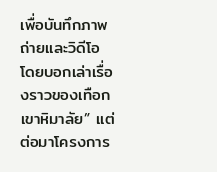เพื่อบันทึกภาพถ่ายและวิดีโอ โดยบอกเล่าเรื่องราวของเทือกเขาหิมาลัย” แต่ต่อมาโครงการ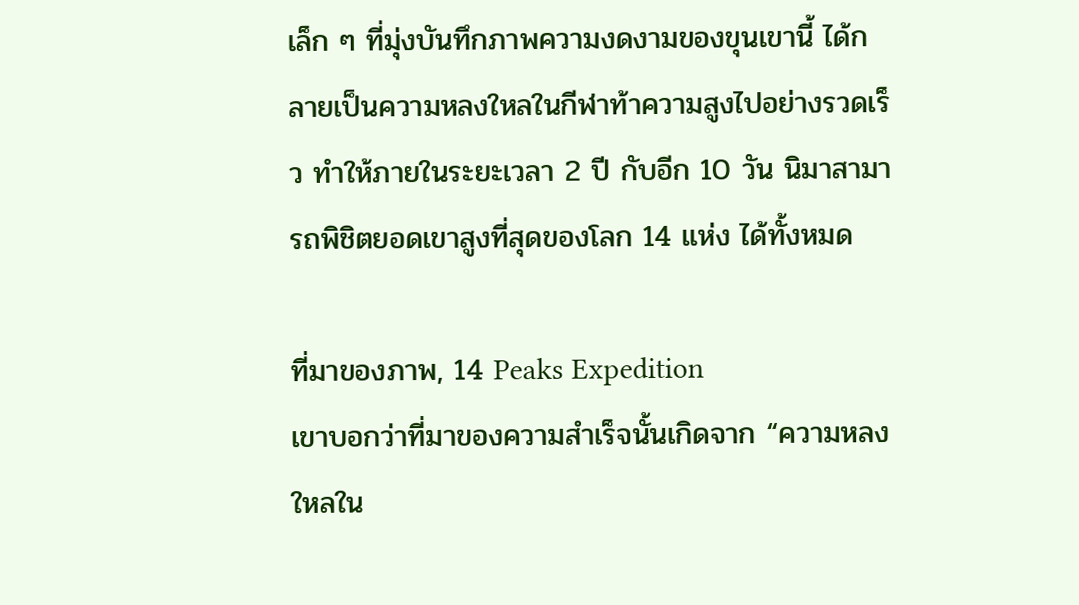เล็ก ๆ ที่มุ่งบันทึกภาพความงดงามของขุนเขานี้ ได้กลายเป็นความหลงใหลในกีฬาท้าความสูงไปอย่างรวดเร็ว ทำให้ภายในระยะเวลา 2 ปี กับอีก 10 วัน นิมาสามารถพิชิตยอดเขาสูงที่สุดของโลก 14 แห่ง ได้ทั้งหมด

ที่มาของภาพ, 14 Peaks Expedition
เขาบอกว่าที่มาของความสำเร็จนั้นเกิดจาก “ความหลงใหลใน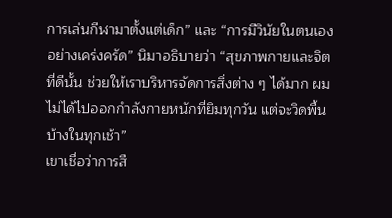การเล่นกีฬามาตั้งแต่เด็ก” และ “การมีวินัยในตนเองอย่างเคร่งครัด” นิมาอธิบายว่า “สุขภาพกายและจิตที่ดีนั้น ช่วยให้เราบริหารจัดการสิ่งต่าง ๆ ได้มาก ผมไม่ได้ไปออกกำลังกายหนักที่ยิมทุกวัน แต่จะวิดพื้นบ้างในทุกเช้า”
เขาเชื่อว่าการสื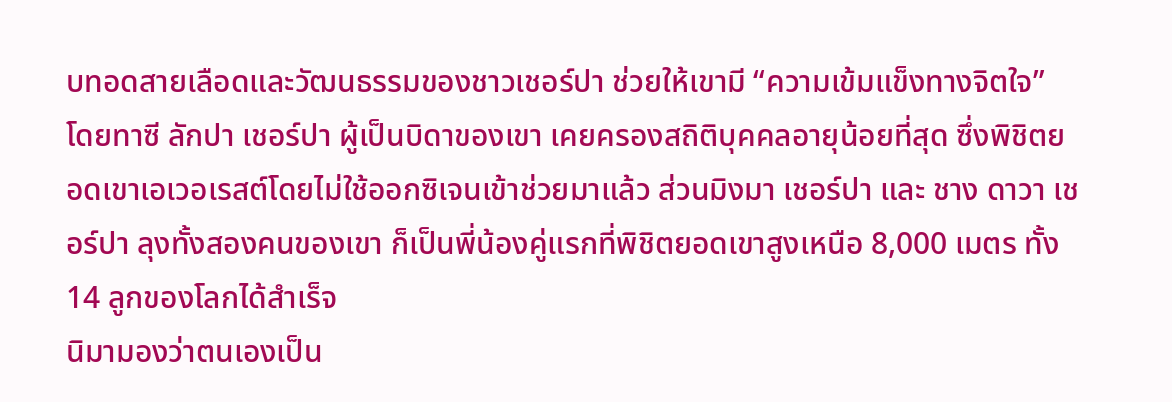บทอดสายเลือดและวัฒนธรรมของชาวเชอร์ปา ช่วยให้เขามี “ความเข้มแข็งทางจิตใจ” โดยทาซี ลักปา เชอร์ปา ผู้เป็นบิดาของเขา เคยครองสถิติบุคคลอายุน้อยที่สุด ซึ่งพิชิตยอดเขาเอเวอเรสต์โดยไม่ใช้ออกซิเจนเข้าช่วยมาแล้ว ส่วนมิงมา เชอร์ปา และ ชาง ดาวา เชอร์ปา ลุงทั้งสองคนของเขา ก็เป็นพี่น้องคู่แรกที่พิชิตยอดเขาสูงเหนือ 8,000 เมตร ทั้ง 14 ลูกของโลกได้สำเร็จ
นิมามองว่าตนเองเป็น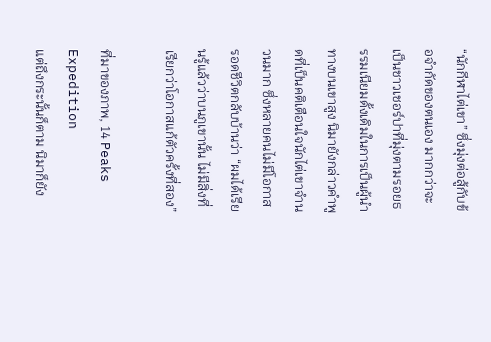“นักกีฬาไต่เขา” ซึ่งมุ่งต่อสู้กับข้อจำกัดของตนเอง มากกว่าจะเป็นชาวเชอร์ปาที่มุ่งตามรอยธรรมเนียมดั้งเดิมในการเป็นผู้นำทางบนเขาสูง นิมายังกล่าวคำพูดที่เป็นคติเตือนใจนักไต่เขาจำนวนมาก ซึ่งหลายคนไม่มีโอกาสรอดชีวิตกลับบ้านว่า “ผมได้เรียนรู้แล้วว่าบนภูเขานั้น ไม่มีสิ่งที่เรียกว่าโอกาสแก้ตัวครั้งที่สอง”

ที่มาของภาพ, 14 Peaks Expedition
แต่ถึงกระนั้นก็ตาม นิมาก็ยัง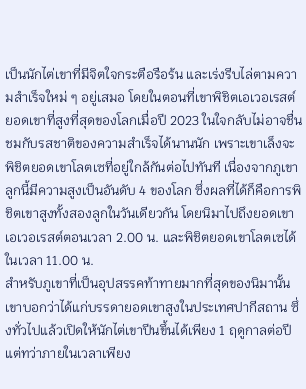เป็นนักไต่เขาที่มีจิตใจกระตือรือร้น และเร่งรีบไล่ตามความสำเร็จใหม่ ๆ อยู่เสมอ โดยในตอนที่เขาพิชิตเอเวอเรสต์ ยอดเขาที่สูงที่สุดของโลกเมื่อปี 2023 ในใจกลับไม่อาจชื่นชมกับรสชาติของความสำเร็จได้นานนัก เพราะเขาเล็งจะพิชิตยอดเขาโลตเซที่อยู่ใกล้กันต่อไปทันที เนื่องจากภูเขาลูกนี้มีความสูงเป็นอันดับ 4 ของโลก ซึ่งผลที่ได้ก็คือการพิชิตเขาสูงทั้งสองลูกในวันเดียวกัน โดยนิมาไปถึงยอดเขาเอเวอเรสต์ตอนเวลา 2.00 น. และพิชิตยอดเขาโลตเซได้ในเวลา 11.00 น.
สำหรับภูเขาที่เป็นอุปสรรคท้าทายมากที่สุดของนิมานั้น เขาบอกว่าได้แก่บรรดายอดเขาสูงในประเทศปากีสถาน ซึ่งทั่วไปแล้วเปิดให้นักไต่เขาปีนขึ้นได้เพียง 1 ฤดูกาลต่อปี แต่ทว่าภายในเวลาเพียง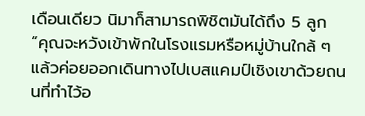เดือนเดียว นิมาก็สามารถพิชิตมันได้ถึง 5 ลูก
“คุณจะหวังเข้าพักในโรงแรมหรือหมู่บ้านใกล้ ๆ แล้วค่อยออกเดินทางไปเบสแคมป์เชิงเขาด้วยถนนที่ทำไว้อ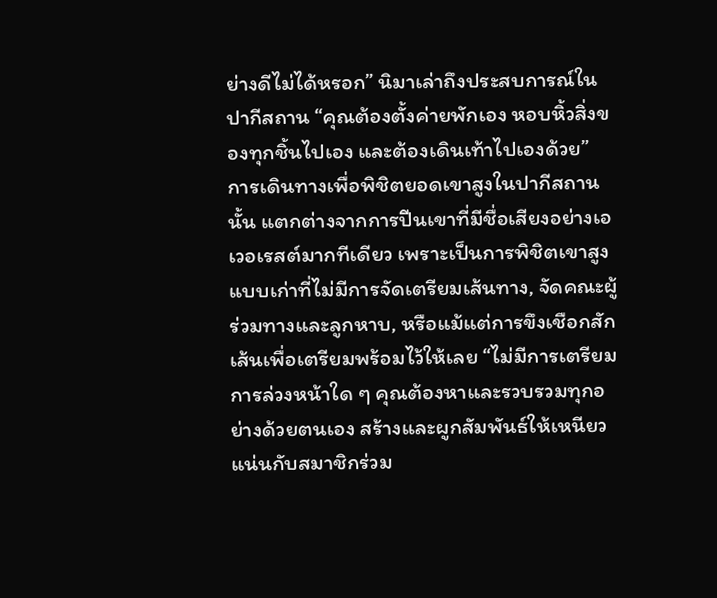ย่างดีไม่ได้หรอก” นิมาเล่าถึงประสบการณ์ในปากีสถาน “คุณต้องตั้งค่ายพักเอง หอบหิ้วสิ่งของทุกชิ้นไปเอง และต้องเดินเท้าไปเองด้วย”
การเดินทางเพื่อพิชิตยอดเขาสูงในปากีสถานนั้น แตกต่างจากการปีนเขาที่มีชื่อเสียงอย่างเอเวอเรสต์มากทีเดียว เพราะเป็นการพิชิตเขาสูงแบบเก่าที่ไม่มีการจัดเตรียมเส้นทาง, จัดคณะผู้ร่วมทางและลูกหาบ, หรือแม้แต่การขึงเชือกสักเส้นเพื่อเตรียมพร้อมไว้ให้เลย “ไม่มีการเตรียมการล่วงหน้าใด ๆ คุณต้องหาและรวบรวมทุกอย่างด้วยตนเอง สร้างและผูกสัมพันธ์ให้เหนียวแน่นกับสมาชิกร่วม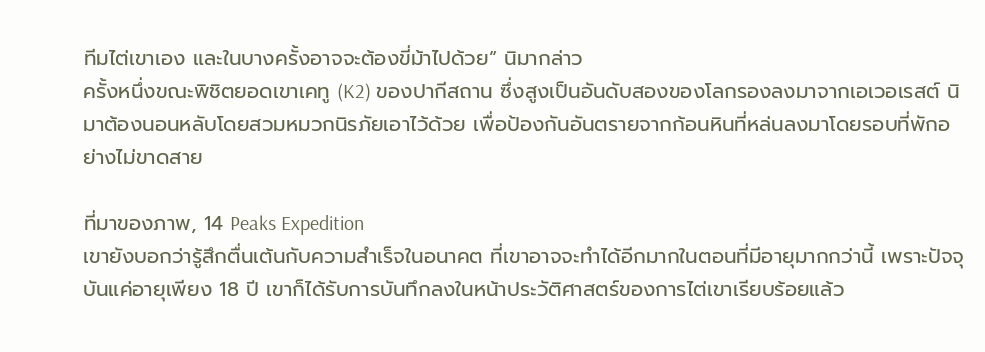ทีมไต่เขาเอง และในบางครั้งอาจจะต้องขี่ม้าไปด้วย” นิมากล่าว
ครั้งหนึ่งขณะพิชิตยอดเขาเคทู (K2) ของปากีสถาน ซึ่งสูงเป็นอันดับสองของโลกรองลงมาจากเอเวอเรสต์ นิมาต้องนอนหลับโดยสวมหมวกนิรภัยเอาไว้ด้วย เพื่อป้องกันอันตรายจากก้อนหินที่หล่นลงมาโดยรอบที่พักอย่างไม่ขาดสาย

ที่มาของภาพ, 14 Peaks Expedition
เขายังบอกว่ารู้สึกตื่นเต้นกับความสำเร็จในอนาคต ที่เขาอาจจะทำได้อีกมากในตอนที่มีอายุมากกว่านี้ เพราะปัจจุบันแค่อายุเพียง 18 ปี เขาก็ได้รับการบันทึกลงในหน้าประวัติศาสตร์ของการไต่เขาเรียบร้อยแล้ว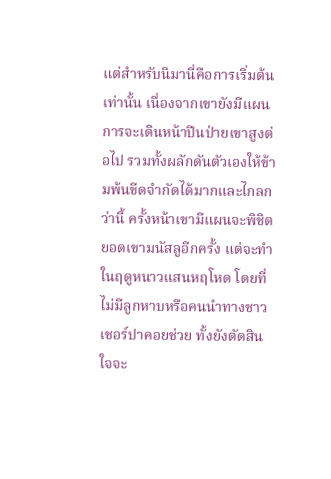แต่สำหรับนิมานี่คือการเริ่มต้นเท่านั้น เนื่องจากเขายังมีแผนการจะเดินหน้าปีนป่ายเขาสูงต่อไป รวมทั้งผลักดันตัวเองให้ข้ามพ้นขีดจำกัดได้มากและไกลกว่านี้ ครั้งหน้าเขามีแผนจะพิชิตยอดเขามนัสลูอีกครั้ง แต่จะทำในฤดูหนาวแสนหฤโหด โดยที่ไม่มีลูกหาบหรือคนนำทางชาวเชอร์ปาคอยช่วย ทั้งยังตัดสินใจจะ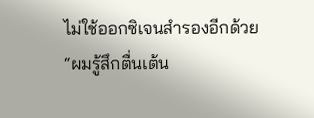ไม่ใช้ออกซิเจนสำรองอีกด้วย
“ผมรู้สึกตื่นเต้น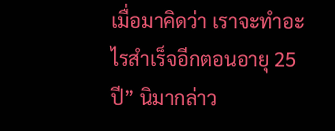เมื่อมาคิดว่า เราจะทำอะไรสำเร็จอีกตอนอายุ 25 ปี” นิมากล่าว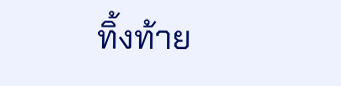ทิ้งท้าย